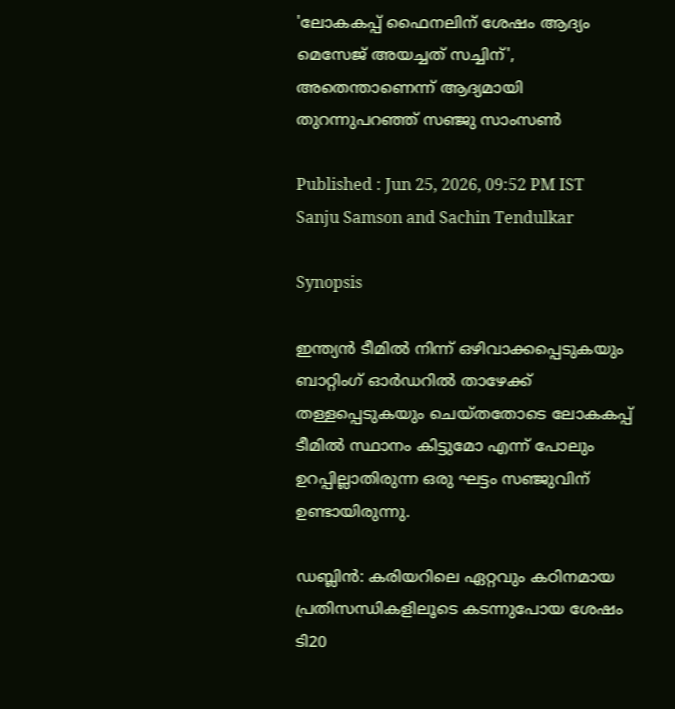'ലോകകപ്പ് ഫൈനലിന് ശേഷം ആദ്യം മെസേജ് അയച്ചത് സച്ചിന്', അതെന്താണെന്ന് ആദ്യമായി തുറന്നുപറഞ്ഞ് സഞ്ജു സാംസൺ

Published : Jun 25, 2026, 09:52 PM IST
Sanju Samson and Sachin Tendulkar

Synopsis

ഇന്ത്യൻ ടീമിൽ നിന്ന് ഒഴിവാക്കപ്പെടുകയും ബാറ്റിംഗ് ഓർഡറിൽ താഴേക്ക് തള്ളപ്പെടുകയും ചെയ്തതോടെ ലോകകപ്പ് ടീമിൽ സ്ഥാനം കിട്ടുമോ എന്ന് പോലും ഉറപ്പില്ലാതിരുന്ന ഒരു ഘട്ടം സഞ്ജുവിന് ഉണ്ടായിരുന്നു.

ഡബ്ലിൻ: കരിയറിലെ ഏറ്റവും കഠിനമായ പ്രതിസന്ധികളിലൂടെ കടന്നുപോയ ശേഷം ടി20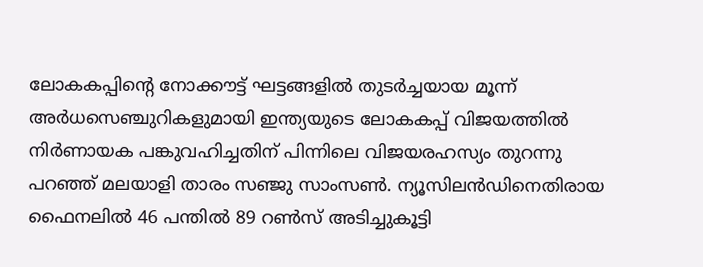ലോകകപ്പിന്‍റെ നോക്കൗട്ട് ഘട്ടങ്ങളിൽ തുടർച്ചയായ മൂന്ന് അർധസെഞ്ചുറികളുമായി ഇന്ത്യയുടെ ലോകകപ്പ് വിജയത്തിൽ നിർണായക പങ്കുവഹിച്ചതിന് പിന്നിലെ വിജയരഹസ്യം തുറന്നു പറഞ്ഞ് മലയാളി താരം സഞ്ജു സാംസൺ. ന്യൂസിലന്‍ഡിനെതിരായ ഫൈനലിൽ 46 പന്തിൽ 89 റൺസ് അടിച്ചുകൂട്ടി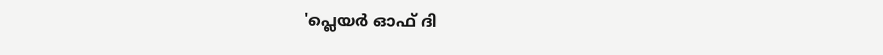'പ്ലെയർ ഓഫ് ദി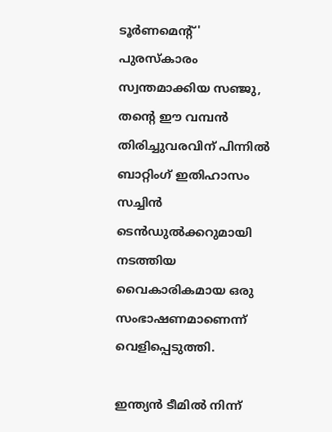ടൂർണമെന്‍റ്' പുരസ്കാരം സ്വന്തമാക്കിയ സഞ്ജു, തന്‍റെ ഈ വമ്പൻ തിരിച്ചുവരവിന് പിന്നിൽ ബാറ്റിംഗ് ഇതിഹാസം സച്ചിൻ ടെൻഡുൽക്കറുമായി നടത്തിയ വൈകാരികമായ ഒരു സംഭാഷണമാണെന്ന് വെളിപ്പെടുത്തി.

ഇന്ത്യൻ ടീമിൽ നിന്ന്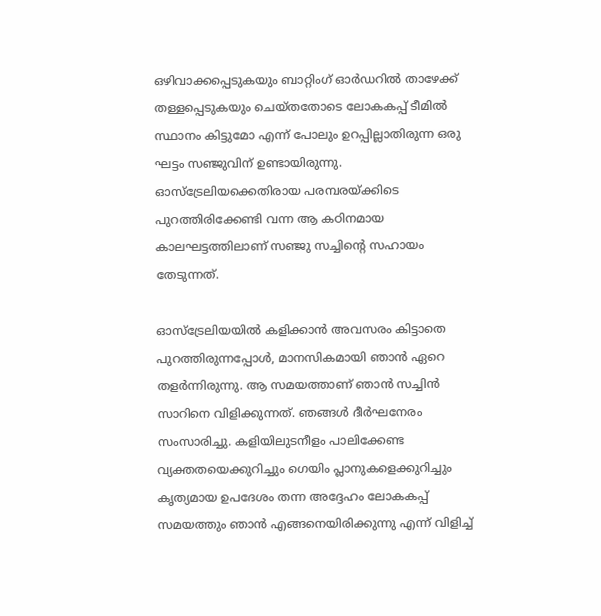ഒഴിവാക്കപ്പെടുകയും ബാറ്റിംഗ് ഓർഡറിൽ താഴേക്ക് തള്ളപ്പെടുകയും ചെയ്തതോടെ ലോകകപ്പ് ടീമിൽ സ്ഥാനം കിട്ടുമോ എന്ന് പോലും ഉറപ്പില്ലാതിരുന്ന ഒരു ഘട്ടം സഞ്ജുവിന് ഉണ്ടായിരുന്നു. ഓസ്‌ട്രേലിയക്കെതിരായ പരമ്പരയ്ക്കിടെ പുറത്തിരിക്കേണ്ടി വന്ന ആ കഠിനമായ കാലഘട്ടത്തിലാണ് സഞ്ജു സച്ചിന്‍റെ സഹായം തേടുന്നത്.

ഓസ്‌ട്രേലിയയിൽ കളിക്കാൻ അവസരം കിട്ടാതെ പുറത്തിരുന്നപ്പോൾ, മാനസികമായി ഞാൻ ഏറെ തളർന്നിരുന്നു. ആ സമയത്താണ് ഞാൻ സച്ചിൻ സാറിനെ വിളിക്കുന്നത്. ഞങ്ങൾ ദീർഘനേരം സംസാരിച്ചു. കളിയിലുടനീളം പാലിക്കേണ്ട വ്യക്തതയെക്കുറിച്ചും ഗെയിം പ്ലാനുകളെക്കുറിച്ചും കൃത്യമായ ഉപദേശം തന്ന അദ്ദേഹം ലോകകപ്പ് സമയത്തും ഞാൻ എങ്ങനെയിരിക്കുന്നു എന്ന് വിളിച്ച്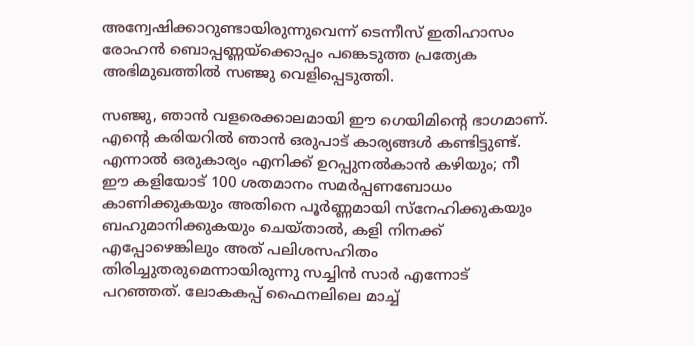അന്വേഷിക്കാറുണ്ടായിരുന്നുവെന്ന് ടെന്നീസ് ഇതിഹാസം രോഹൻ ബൊപ്പണ്ണയ്‌ക്കൊപ്പം പങ്കെടുത്ത പ്രത്യേക അഭിമുഖത്തിൽ സഞ്ജു വെളിപ്പെടുത്തി.

സഞ്ജു, ഞാൻ വളരെക്കാലമായി ഈ ഗെയിമിന്‍റെ ഭാഗമാണ്. എന്‍റെ കരിയറിൽ ഞാൻ ഒരുപാട് കാര്യങ്ങൾ കണ്ടിട്ടുണ്ട്. എന്നാൽ ഒരുകാര്യം എനിക്ക് ഉറപ്പുനൽകാൻ കഴിയും; നീ ഈ കളിയോട് 100 ശതമാനം സമർപ്പണബോധം കാണിക്കുകയും അതിനെ പൂർണ്ണമായി സ്നേഹിക്കുകയും ബഹുമാനിക്കുകയും ചെയ്താൽ, കളി നിനക്ക് എപ്പോഴെങ്കിലും അത് പലിശസഹിതം തിരിച്ചുതരുമെന്നായിരുന്നു സച്ചിന്‍ സാര്‍ എന്നോട് പറഞ്ഞത്. ലോകകപ്പ് ഫൈനലിലെ മാച്ച്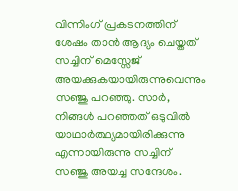വിന്നിംഗ് പ്രകടനത്തിന് ശേഷം താന്‍ ആദ്യം ചെയ്തത് സച്ചിന് മെസ്സേജ് അയക്കുകയായിരുന്നുവെന്നും സഞ്ജു പറഞ്ഞു. സാർ, നിങ്ങൾ പറഞ്ഞത് ഒടുവിൽ യാഥാർത്ഥ്യമായിരിക്കുന്നു എന്നായിരുന്നു സച്ചിന് സഞ്ജു അയച്ച സന്ദേശം.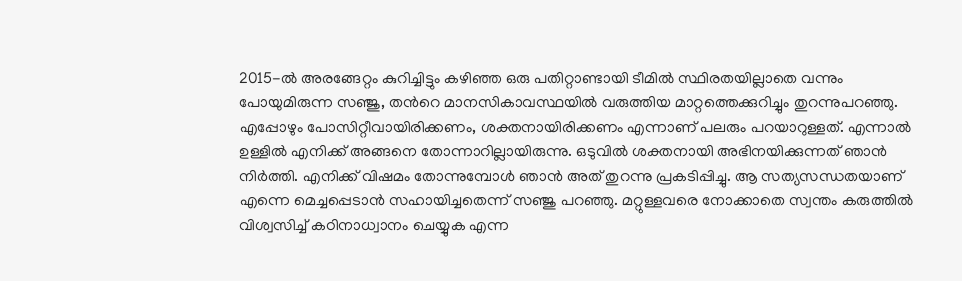2015-ൽ അരങ്ങേറ്റം കുറിച്ചിട്ടും കഴിഞ്ഞ ഒരു പതിറ്റാണ്ടായി ടീമിൽ സ്ഥിരതയില്ലാതെ വന്നും പോയുമിരുന്ന സഞ്ജു, തന്‍റെ മാനസികാവസ്ഥയിൽ വരുത്തിയ മാറ്റത്തെക്കുറിച്ചും തുറന്നുപറഞ്ഞു. എപ്പോഴും പോസിറ്റീവായിരിക്കണം, ശക്തനായിരിക്കണം എന്നാണ് പലരും പറയാറുള്ളത്. എന്നാൽ ഉള്ളിൽ എനിക്ക് അങ്ങനെ തോന്നാറില്ലായിരുന്നു. ഒടുവിൽ ശക്തനായി അഭിനയിക്കുന്നത് ഞാൻ നിർത്തി. എനിക്ക് വിഷമം തോന്നുമ്പോൾ ഞാൻ അത് തുറന്നു പ്രകടിപ്പിച്ചു. ആ സത്യസന്ധതയാണ് എന്നെ മെച്ചപ്പെടാൻ സഹായിച്ചതെന്ന് സഞ്ജു പറഞ്ഞു. മറ്റുള്ളവരെ നോക്കാതെ സ്വന്തം കരുത്തിൽ വിശ്വസിച്ച് കഠിനാധ്വാനം ചെയ്യുക എന്ന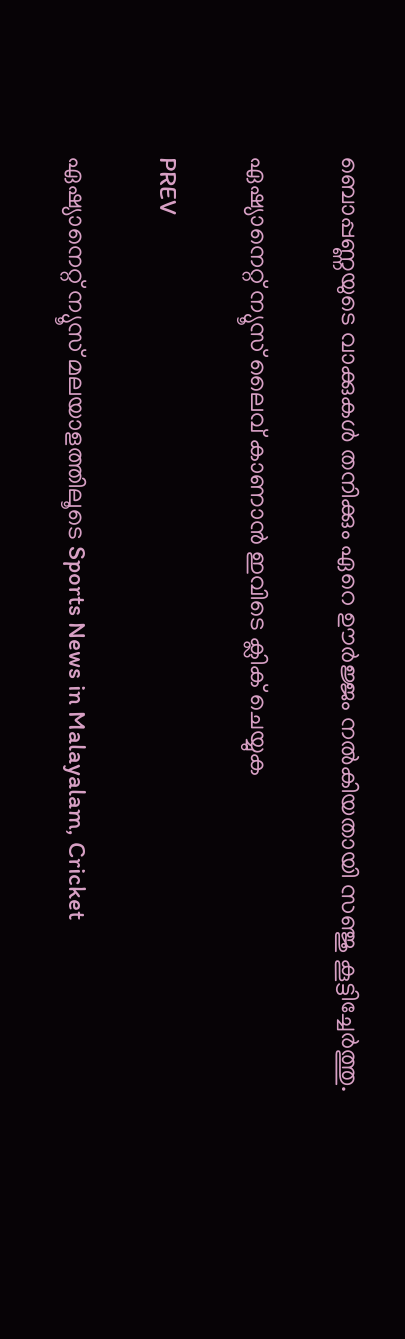ബൊപ്പണ്ണയുടെ വാക്കുകൾ തനിക്കും ഏറെ ഊർജ്ജം നൽകിയതായി സഞ്ജു കൂട്ടിച്ചേർത്തു.

ഏഷ്യാനെറ്റ് ന്യൂസ് ലൈവ് കാണാന്‍ ഇവിടെ ക്ലിക് ചെയ്യുക

PREV

ഏഷ്യാനെറ്റ് ന്യൂസ് മലയാളത്തിലൂടെ Sports News in Malayalam, Cricket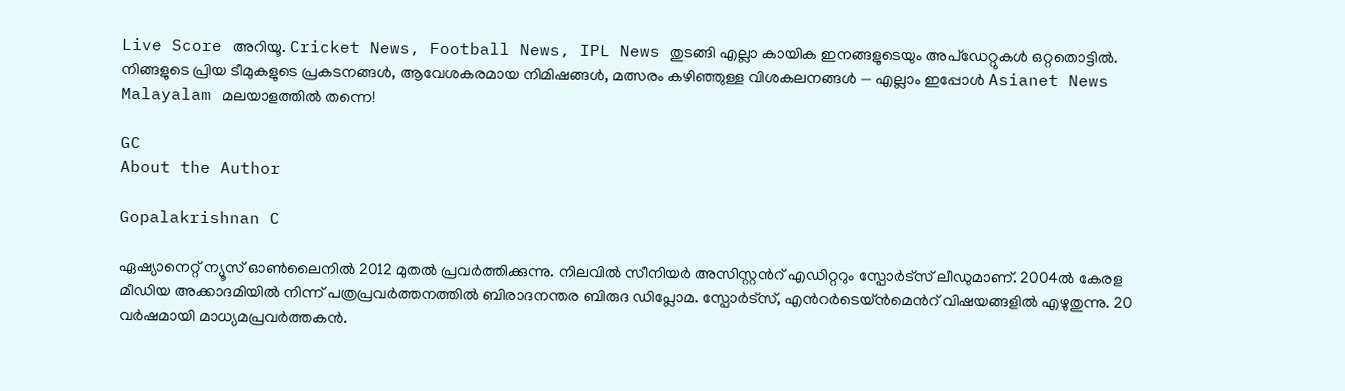Live Score അറിയൂ. Cricket News, Football News, IPL News തുടങ്ങി എല്ലാ കായിക ഇനങ്ങളുടെയും അപ്‌ഡേറ്റുകൾ ഒറ്റതൊട്ടിൽ. നിങ്ങളുടെ പ്രിയ ടീമുകളുടെ പ്രകടനങ്ങൾ, ആവേശകരമായ നിമിഷങ്ങൾ, മത്സരം കഴിഞ്ഞുള്ള വിശകലനങ്ങൾ — എല്ലാം ഇപ്പോൾ Asianet News Malayalam മലയാളത്തിൽ തന്നെ!

GC
About the Author

Gopalakrishnan C

ഏഷ്യാനെറ്റ് ന്യൂസ് ഓണ്‍ലൈനില്‍ 2012 മുതല്‍ പ്രവര്‍ത്തിക്കുന്നു. നിലവില്‍ സീനിയര്‍ അസിസ്റ്റന്‍റ് എഡിറ്ററും സ്പോർട്സ് ലീഡുമാണ്. 2004ൽ കേരള മീഡിയ അക്കാദമിയില്‍ നിന്ന് പത്രപ്രവര്‍ത്തനത്തില്‍ ബിരാദനന്തര ബിരുദ ഡിപ്ലോമ. സ്പോര്‍ട്സ്, എന്‍റര്‍ടെയ്ൻമെന്‍റ് വിഷയങ്ങളില്‍ എഴുതുന്നു. 20 വര്‍ഷമായി മാധ്യമപ്രവര്‍ത്തകൻ.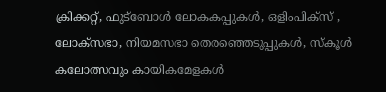ക്രിക്കറ്റ്, ഫുട്ബോള്‍ ലോകകപ്പുകൾ, ഒളിംപിക്സ് , ലോക്സഭാ, നിയമസഭാ തെരഞ്ഞെടുപ്പുകള്‍, സ്കൂള്‍ കലോത്സവും കായികമേളകള്‍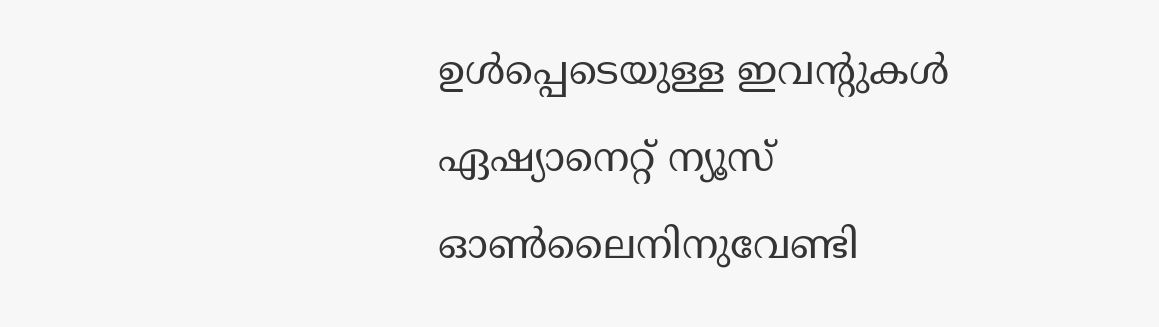ഉള്‍പ്പെടെയുള്ള ഇവന്‍റുകള്‍ ഏഷ്യാനെറ്റ് ന്യൂസ് ഓണ്‍ലൈനിനുവേണ്ടി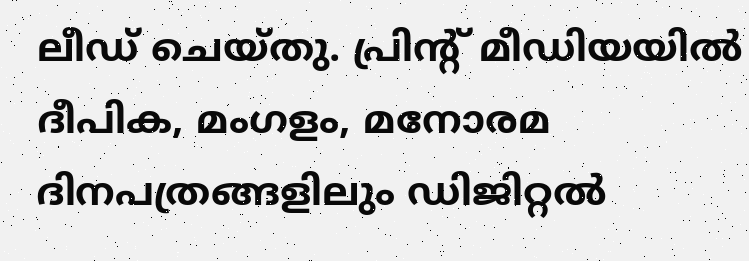ലീഡ് ചെയ്തു. പ്രിന്‍റ് മീഡിയയില്‍ ദീപിക, മംഗളം, മനോരമ ദിനപത്രങ്ങളിലും ഡിജിറ്റൽ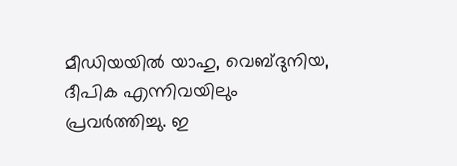മീഡിയയില്‍ യാഹു, വെബ്ദുനിയ, ദീപിക എന്നിവയിലും പ്രവര്‍ത്തിച്ചു. ഇ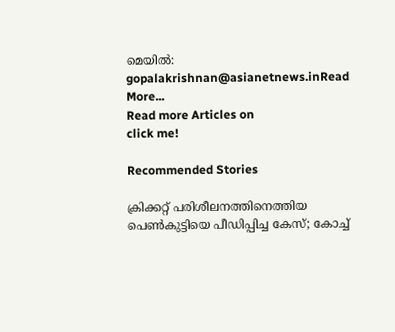മെയില്‍: gopalakrishnan@asianetnews.inRead More...
Read more Articles on
click me!

Recommended Stories

ക്രിക്കറ്റ് പരിശീലനത്തിനെത്തിയ പെൺകുട്ടിയെ പീഡിപ്പിച്ച കേസ്; കോച്ച്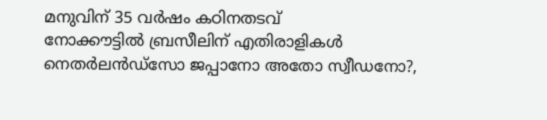മനുവിന് 35 വർഷം കഠിനതടവ്
നോക്കൗട്ടിൽ ബ്രസീലിന് എതിരാളികള്‍ നെതർലൻഡ്സോ ജപ്പാനോ അതോ സ്വീഡനോ?,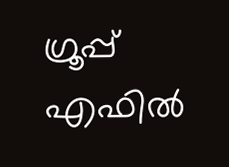ഗ്രൂപ്പ് എഫിൽ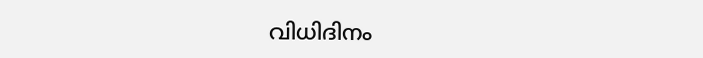വിധിദിനം